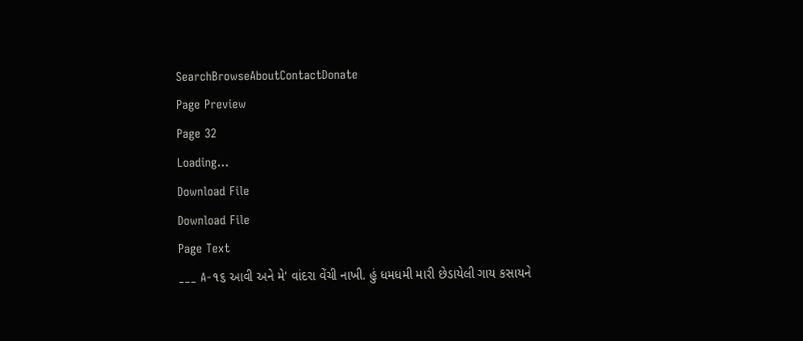SearchBrowseAboutContactDonate
Page Preview
Page 32
Loading...
Download File
Download File
Page Text
___ A-૧૬ આવી અને મે' વાંદરા વેંચી નાખી. હું ધમધમી મારી છેડાયેલી ગાય કસાયને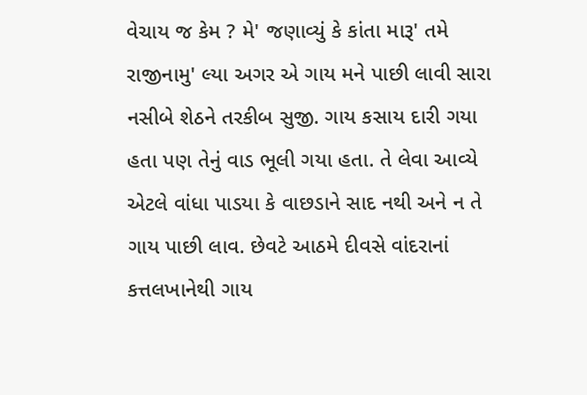વેચાય જ કેમ ? મે' જણાવ્યું કે કાંતા મારૂ' તમે રાજીનામુ' લ્યા અગર એ ગાય મને પાછી લાવી સારા નસીબે શેઠને તરકીબ સુજી. ગાય કસાય દારી ગયા હતા પણ તેનું વાડ ભૂલી ગયા હતા. તે લેવા આવ્યે એટલે વાંધા પાડયા કે વાછડાને સાદ નથી અને ન તે ગાય પાછી લાવ. છેવટે આઠમે દીવસે વાંદરાનાં કત્તલખાનેથી ગાય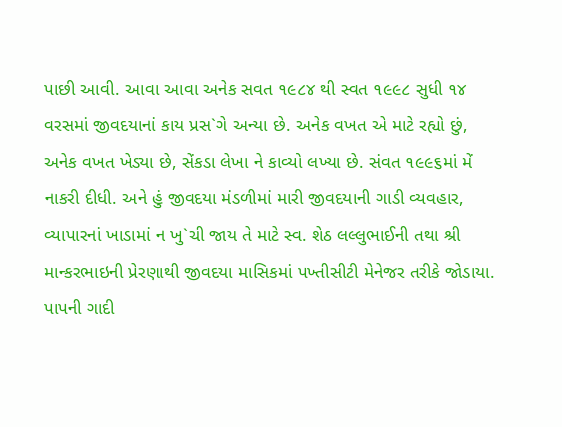પાછી આવી. આવા આવા અનેક સવત ૧૯૮૪ થી સ્વત ૧૯૯૮ સુધી ૧૪ વરસમાં જીવદયાનાં કાય પ્રસ`ગે અન્યા છે. અનેક વખત એ માટે રહ્યો છું, અનેક વખત ખેડ્યા છે, સેંકડા લેખા ને કાવ્યો લખ્યા છે. સંવત ૧૯૯૬માં મેં નાકરી દીધી. અને હું જીવદયા મંડળીમાં મારી જીવદયાની ગાડી વ્યવહાર, વ્યાપારનાં ખાડામાં ન ખુ`ચી જાય તે માટે સ્વ. શેઠ લલ્લુભાઈની તથા શ્રી માન્કરભાઇની પ્રેરણાથી જીવદયા માસિકમાં પખ્તીસીટી મેનેજર તરીકે જોડાયા. પાપની ગાદી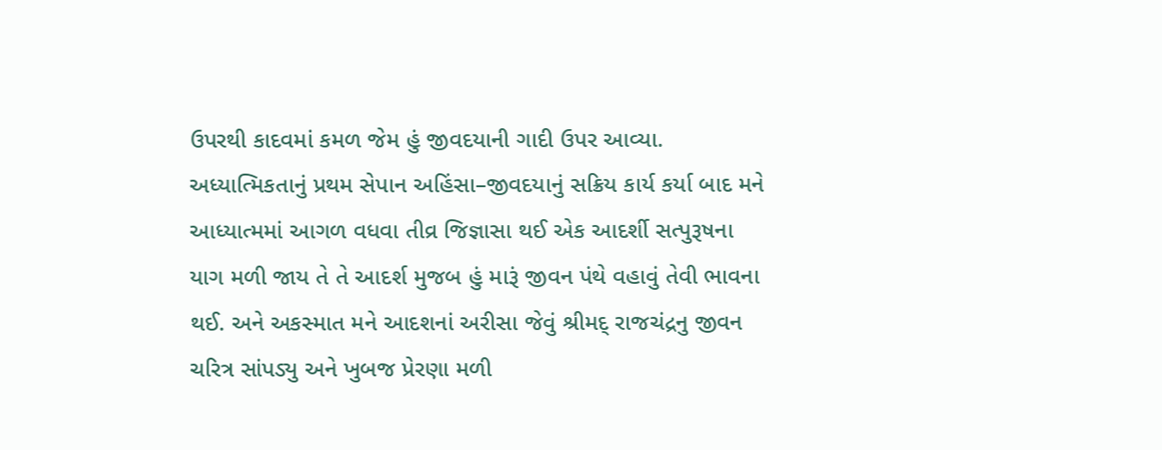ઉપરથી કાદવમાં કમળ જેમ હું જીવદયાની ગાદી ઉપર આવ્યા. અધ્યાત્મિકતાનું પ્રથમ સેપાન અહિંસા–જીવદયાનું સક્રિય કાર્ય કર્યા બાદ મને આધ્યાત્મમાં આગળ વધવા તીવ્ર જિજ્ઞાસા થઈ એક આદર્શી સત્પુરૂષના યાગ મળી જાય તે તે આદર્શ મુજબ હું મારૂં જીવન પંથે વહાવું તેવી ભાવના થઈ. અને અકસ્માત મને આદશનાં અરીસા જેવું શ્રીમદ્ રાજચંદ્રનુ જીવન ચરિત્ર સાંપડ્યુ અને ખુબજ પ્રેરણા મળી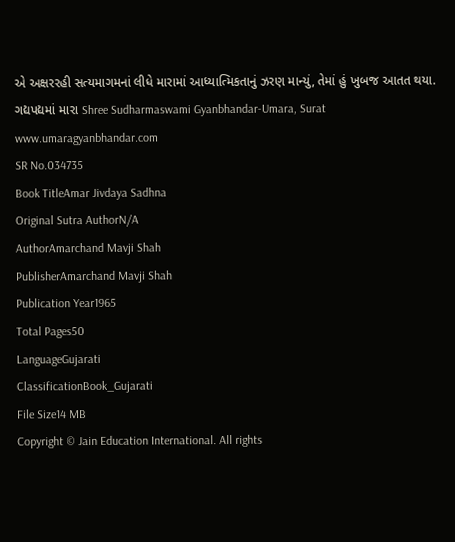એ અક્ષરરહી સત્યમાગમનાં લીધે મારામાં આધ્યાત્મિકતાનું ઝરણ માન્યું, તેમાં હું ખુબજ આતત થયા. ગદ્યપદ્યમાં મારા Shree Sudharmaswami Gyanbhandar-Umara, Surat www.umaragyanbhandar.com
SR No.034735
Book TitleAmar Jivdaya Sadhna
Original Sutra AuthorN/A
AuthorAmarchand Mavji Shah
PublisherAmarchand Mavji Shah
Publication Year1965
Total Pages50
LanguageGujarati
ClassificationBook_Gujarati
File Size14 MB
Copyright © Jain Education International. All rights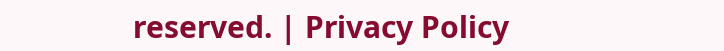reserved. | Privacy Policy